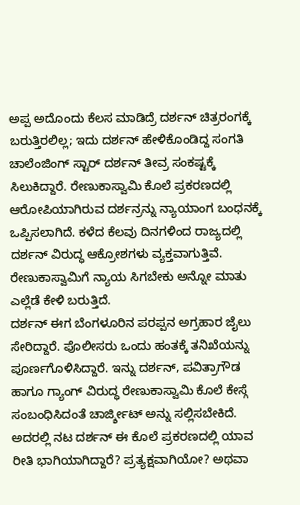ಅಪ್ಪ ಅದೊಂದು ಕೆಲಸ ಮಾಡಿದ್ರೆ ದರ್ಶನ್ ಚಿತ್ರರಂಗಕ್ಕೆ ಬರುತ್ತಿರಲಿಲ್ಲ; ಇದು ದರ್ಶನ್ ಹೇಳಿಕೊಂಡಿದ್ದ ಸಂಗತಿ
ಚಾಲೆಂಜಿಂಗ್ ಸ್ಟಾರ್ ದರ್ಶನ್ ತೀವ್ರ ಸಂಕಷ್ಟಕ್ಕೆ ಸಿಲುಕಿದ್ದಾರೆ. ರೇಣುಕಾಸ್ವಾಮಿ ಕೊಲೆ ಪ್ರಕರಣದಲ್ಲಿ ಆರೋಪಿಯಾಗಿರುವ ದರ್ಶನ್ರನ್ನು ನ್ಯಾಯಾಂಗ ಬಂಧನಕ್ಕೆ ಒಪ್ಪಿಸಲಾಗಿದೆ. ಕಳೆದ ಕೆಲವು ದಿನಗಳಿಂದ ರಾಜ್ಯದಲ್ಲಿ ದರ್ಶನ್ ವಿರುದ್ಧ ಆಕ್ರೋಶಗಳು ವ್ಯಕ್ತವಾಗುತ್ತಿವೆ. ರೇಣುಕಾಸ್ವಾಮಿಗೆ ನ್ಯಾಯ ಸಿಗಬೇಕು ಅನ್ನೋ ಮಾತು ಎಲ್ಲೆಡೆ ಕೇಳಿ ಬರುತ್ತಿದೆ.
ದರ್ಶನ್ ಈಗ ಬೆಂಗಳೂರಿನ ಪರಪ್ಪನ ಅಗ್ರಹಾರ ಜೈಲು ಸೇರಿದ್ದಾರೆ. ಪೊಲೀಸರು ಒಂದು ಹಂತಕ್ಕೆ ತನಿಖೆಯನ್ನು ಪೂರ್ಣಗೊಳಿಸಿದ್ದಾರೆ. ಇನ್ನು ದರ್ಶನ್, ಪವಿತ್ರಾಗೌಡ ಹಾಗೂ ಗ್ಯಾಂಗ್ ವಿರುದ್ಧ ರೇಣುಕಾಸ್ವಾಮಿ ಕೊಲೆ ಕೇಸ್ಗೆ ಸಂಬಂಧಿಸಿದಂತೆ ಚಾರ್ಜ್ಶೀಟ್ ಅನ್ನು ಸಲ್ಲಿಸಬೇಕಿದೆ. ಅದರಲ್ಲಿ ನಟ ದರ್ಶನ್ ಈ ಕೊಲೆ ಪ್ರಕರಣದಲ್ಲಿ ಯಾವ ರೀತಿ ಭಾಗಿಯಾಗಿದ್ದಾರೆ? ಪ್ರತ್ಯಕ್ಷವಾಗಿಯೋ? ಅಥವಾ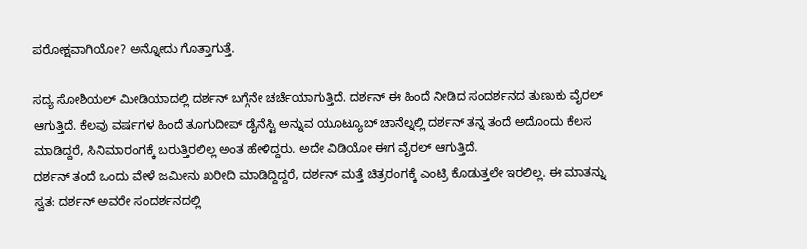ಪರೋಕ್ಷವಾಗಿಯೋ? ಅನ್ನೋದು ಗೊತ್ತಾಗುತ್ತೆ.

ಸದ್ಯ ಸೋಶಿಯಲ್ ಮೀಡಿಯಾದಲ್ಲಿ ದರ್ಶನ್ ಬಗ್ಗೆನೇ ಚರ್ಚೆಯಾಗುತ್ತಿದೆ. ದರ್ಶನ್ ಈ ಹಿಂದೆ ನೀಡಿದ ಸಂದರ್ಶನದ ತುಣುಕು ವೈರಲ್ ಆಗುತ್ತಿದೆ. ಕೆಲವು ವರ್ಷಗಳ ಹಿಂದೆ ತೂಗುದೀಪ್ ಡೈನೆಸ್ಟಿ ಅನ್ನುವ ಯೂಟ್ಯೂಬ್ ಚಾನೆಲ್ನಲ್ಲಿ ದರ್ಶನ್ ತನ್ನ ತಂದೆ ಅದೊಂದು ಕೆಲಸ ಮಾಡಿದ್ದರೆ, ಸಿನಿಮಾರಂಗಕ್ಕೆ ಬರುತ್ತಿರಲಿಲ್ಲ ಅಂತ ಹೇಳಿದ್ದರು. ಅದೇ ವಿಡಿಯೋ ಈಗ ವೈರಲ್ ಆಗುತ್ತಿದೆ.
ದರ್ಶನ್ ತಂದೆ ಒಂದು ವೇಳೆ ಜಮೀನು ಖರೀದಿ ಮಾಡಿದ್ದಿದ್ದರೆ, ದರ್ಶನ್ ಮತ್ತೆ ಚಿತ್ರರಂಗಕ್ಕೆ ಎಂಟ್ರಿ ಕೊಡುತ್ತಲೇ ಇರಲಿಲ್ಲ. ಈ ಮಾತನ್ನು ಸ್ವತ: ದರ್ಶನ್ ಅವರೇ ಸಂದರ್ಶನದಲ್ಲಿ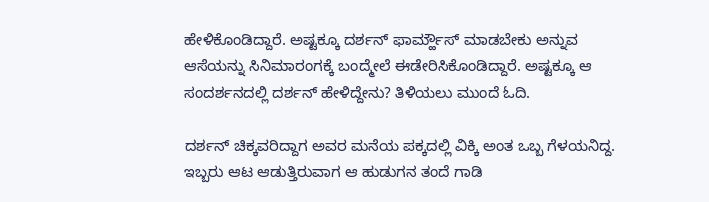ಹೇಳಿಕೊಂಡಿದ್ದಾರೆ. ಅಷ್ಟಕ್ಕೂ ದರ್ಶನ್ ಫಾರ್ಮ್ಹೌಸ್ ಮಾಡಬೇಕು ಅನ್ನುವ ಆಸೆಯನ್ನು ಸಿನಿಮಾರಂಗಕ್ಕೆ ಬಂದ್ಮೇಲೆ ಈಡೇರಿಸಿಕೊಂಡಿದ್ದಾರೆ. ಅಷ್ಟಕ್ಕೂ ಆ ಸಂದರ್ಶನದಲ್ಲಿ ದರ್ಶನ್ ಹೇಳಿದ್ದೇನು? ತಿಳಿಯಲು ಮುಂದೆ ಓದಿ.

ದರ್ಶನ್ ಚಿಕ್ಕವರಿದ್ದಾಗ ಅವರ ಮನೆಯ ಪಕ್ಕದಲ್ಲಿ ವಿಕ್ಕಿ ಅಂತ ಒಬ್ಬ ಗೆಳಯನಿದ್ದ. ಇಬ್ಬರು ಆಟ ಆಡುತ್ತಿರುವಾಗ ಆ ಹುಡುಗನ ತಂದೆ ಗಾಡಿ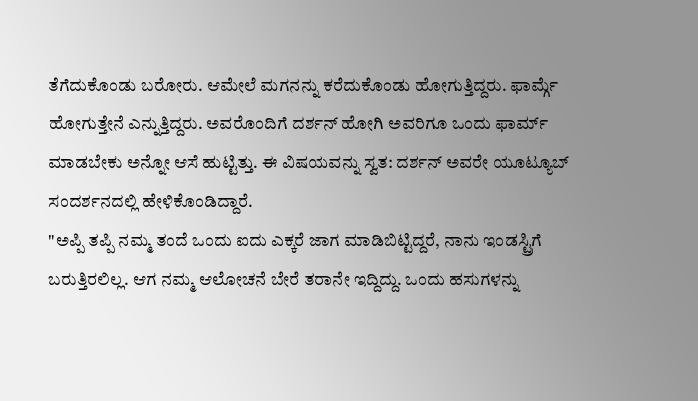ತೆಗೆದುಕೊಂಡು ಬರೋರು. ಆಮೇಲೆ ಮಗನನ್ನು ಕರೆದುಕೊಂಡು ಹೋಗುತ್ತಿದ್ದರು. ಫಾರ್ಮ್ಗೆ ಹೋಗುತ್ತೇನೆ ಎನ್ನುತ್ತಿದ್ದರು. ಅವರೊಂದಿಗೆ ದರ್ಶನ್ ಹೋಗಿ ಅವರಿಗೂ ಒಂದು ಫಾರ್ಮ್ ಮಾಡಬೇಕು ಅನ್ನೋ ಆಸೆ ಹುಟ್ಟಿತ್ತು. ಈ ವಿಷಯವನ್ನು ಸ್ವತ: ದರ್ಶನ್ ಅವರೇ ಯೂಟ್ಯೂಬ್ ಸಂದರ್ಶನದಲ್ಲಿ ಹೇಳಿಕೊಂಡಿದ್ದಾರೆ.
"ಅಪ್ಪಿ ತಪ್ಪಿ ನಮ್ಮ ತಂದೆ ಒಂದು ಐದು ಎಕ್ಕರೆ ಜಾಗ ಮಾಡಿಬಿಟ್ಟಿದ್ದರೆ, ನಾನು ಇಂಡಸ್ಟ್ರಿಗೆ ಬರುತ್ತಿರಲಿಲ್ಲ. ಆಗ ನಮ್ಮ ಆಲೋಚನೆ ಬೇರೆ ತರಾನೇ ಇದ್ದಿದ್ದು. ಒಂದು ಹಸುಗಳನ್ನು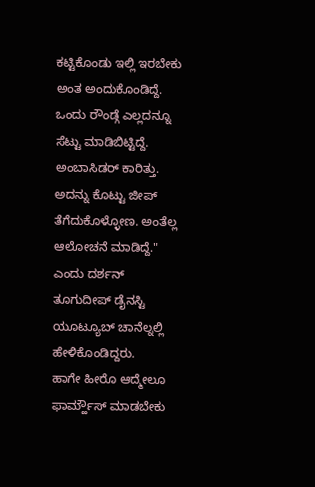ಕಟ್ಟಿಕೊಂಡು ಇಲ್ಲಿ ಇರಬೇಕು ಅಂತ ಅಂದುಕೊಂಡಿದ್ದೆ. ಒಂದು ರೌಂಡ್ಗೆ ಎಲ್ಲದನ್ನೂ ಸೆಟ್ಟು ಮಾಡಿಬಿಟ್ಟಿದ್ದೆ. ಅಂಬಾಸಿಡರ್ ಕಾರಿತ್ತು. ಅದನ್ನು ಕೊಟ್ಟು ಜೀಪ್ ತೆಗೆದುಕೊಳ್ಳೋಣ. ಅಂತೆಲ್ಲ ಆಲೋಚನೆ ಮಾಡಿದ್ದೆ." ಎಂದು ದರ್ಶನ್ ತೂಗುದೀಪ್ ಡೈನಸ್ಟಿ ಯೂಟ್ಯೂಬ್ ಚಾನೆಲ್ನಲ್ಲಿ ಹೇಳಿಕೊಂಡಿದ್ದರು.
ಹಾಗೇ ಹೀರೊ ಆದ್ಮೇಲೂ ಫಾರ್ಮ್ಹೌಸ್ ಮಾಡಬೇಕು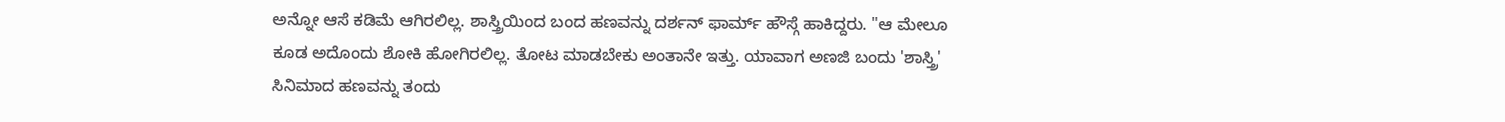ಅನ್ನೋ ಆಸೆ ಕಡಿಮೆ ಆಗಿರಲಿಲ್ಲ. ಶಾಸ್ತ್ರಿಯಿಂದ ಬಂದ ಹಣವನ್ನು ದರ್ಶನ್ ಫಾರ್ಮ್ ಹೌಸ್ಗೆ ಹಾಕಿದ್ದರು. "ಆ ಮೇಲೂ ಕೂಡ ಅದೊಂದು ಶೋಕಿ ಹೋಗಿರಲಿಲ್ಲ. ತೋಟ ಮಾಡಬೇಕು ಅಂತಾನೇ ಇತ್ತು. ಯಾವಾಗ ಅಣಜಿ ಬಂದು 'ಶಾಸ್ತ್ರಿ' ಸಿನಿಮಾದ ಹಣವನ್ನು ತಂದು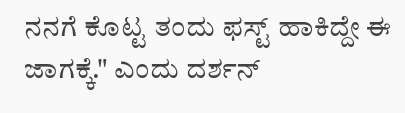ನನಗೆ ಕೊಟ್ಟ ತಂದು ಫಸ್ಟ್ ಹಾಕಿದ್ದೇ ಈ ಜಾಗಕ್ಕೆ." ಎಂದು ದರ್ಶನ್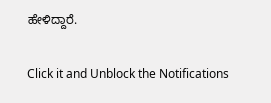ಹೇಳಿದ್ದಾರೆ.


Click it and Unblock the Notifications